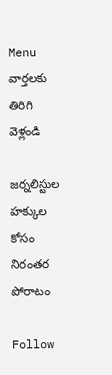Menu
వార్తలకు తిరిగి వెళ్లండి

జర్నలిస్టుల హక్కుల కోసం నిరంతర పోరాటం

Follow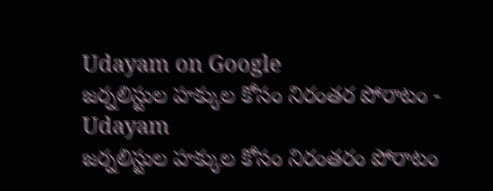Udayam on Google
జర్నలిస్టుల హక్కుల కోసం నిరంతర పోరాటం - Udayam
జర్నలిస్టుల హక్కుల కోసం నిరంతరం పోరాటం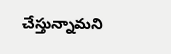చేస్తున్నామని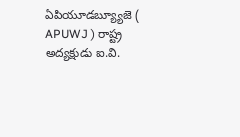ఏపియూడబ్య్యూజె ( APUWJ ) రాష్ట్ర అద్యక్షుడు ఐ.వి.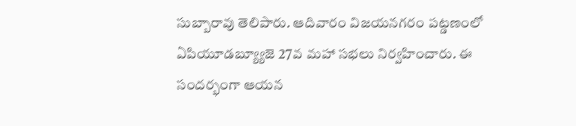సుబ్బారావు తెలిపారు. ఆదివారం విజయనగరం పట్డణంలో ఏపియూడబ్య్యూజె 27వ మహా సభలు నిర్వహించారు. ఈ సందర్భంగా ఆయన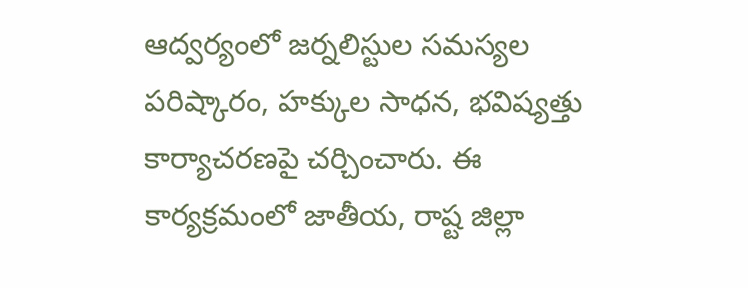ఆద్వర్యంలో జర్నలిస్టుల సమస్యల పరిష్కారం, హక్కుల సాధన, భవిష్యత్తు కార్యాచరణపై చర్చించారు. ఈ కార్యక్రమంలో జాతీయ, రాష్ట జిల్లా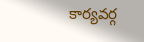కార్యవర్గ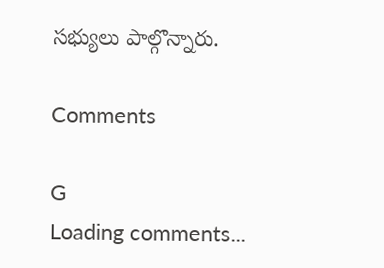సభ్యులు పాల్గొన్నారు.

Comments

G
Loading comments...